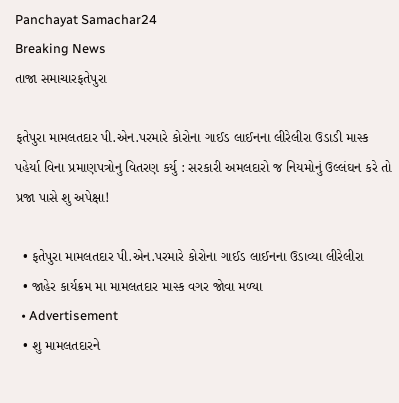Panchayat Samachar24
Breaking News
તાજા સમાચારફતેપુરા

ફતેપુરા મામલતદાર પી.એન.પરમારે કોરોના ગાઈડ લાઈનના લીરેલીરા ઉડાડી માસ્ક પહેર્યા વિના પ્રમાણપત્રોનુ વિતરણ કર્યુ : સરકારી અમલદારો જ નિયમોનું ઉલ્લંઘન કરે તો પ્રજા પાસે શુ અપેક્ષા!

  • ફતેપુરા મામલતદાર પી.એન.પરમારે કોરોના ગાઈડ લાઈનના ઉડાવ્યા લીરેલીરા
  • જાહેર કાર્યક્રમ મા મામલતદાર માસ્ક વગર જોવા મળ્યા
  • Advertisement
  • શુ મામલતદારને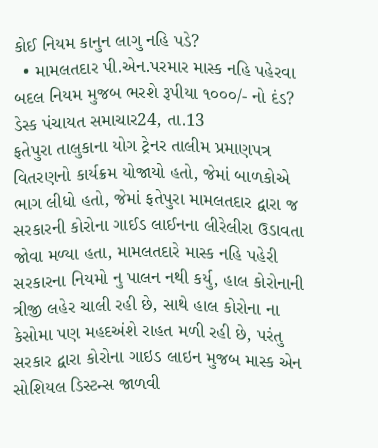કોઈ નિયમ કાનુન લાગુ નહિ પડે?
  • મામલતદાર પી.એન.પરમાર માસ્ક નહિ પહેરવા બદલ નિયમ મુજબ ભરશે રૂપીયા ૧૦૦૦/- નો દંડ?
ડેસ્ક પંચાયત સમાચાર24, તા.13
ફતેપુરા તાલુકાના યોગ ટ્રેનર તાલીમ પ્રમાણપત્ર વિતરણનો કાર્યક્રમ યોજાયો હતો, જેમાં બાળકોએ ભાગ લીધો હતો, જેમાં ફતેપુરા મામલતદાર દ્વારા જ સરકારની કોરોના ગાઈડ લાઈનના લીરેલીરા ઉડાવતા જોવા મળ્યા હતા, મામલતદારે માસ્ક નહિ પહેરી સરકારના નિયમો નુ પાલન નથી કર્યુ, હાલ કોરોનાની ત્રીજી લહેર ચાલી રહી છે, સાથે હાલ કોરોના ના કેસોમા પણ મહદઅંશે રાહત મળી રહી છે, પરંતુ સરકાર દ્વારા કોરોના ગાઇડ લાઇન મુજબ માસ્ક એન સોશિયલ ડિસ્ટન્સ જાળવી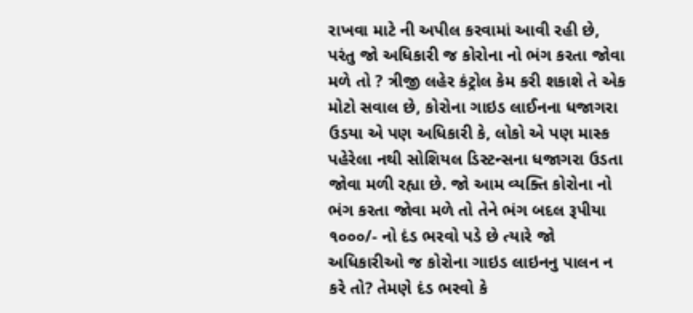રાખવા માટે ની અપીલ કરવામાં આવી રહી છે, પરંતુ જો અધિકારી જ કોરોના નો ભંગ કરતા જોવા મળે તો ? ત્રીજી લહેર કંટ્રોલ કેમ કરી શકાશે તે એક મોટો સવાલ છે, કોરોના ગાઇડ લાઈનના ધજાગરા ઉડયા એ પણ અધિકારી કે, લોકો એ પણ માસ્ક પહેરેલા નથી સોશિયલ ડિસ્ટન્સના ધજાગરા ઉડતા જોવા મળી રહ્યા છે. જો આમ વ્યક્તિ કોરોના નો ભંગ કરતા જોવા મળે તો તેને ભંગ બદલ રૂપીયા ૧૦૦૦/- નો દંડ ભરવો પડે છે ત્યારે જો અધિકારીઓ જ કોરોના ગાઇડ લાઇનનુ પાલન ન કરે તો? તેમણે દંડ ભરવો કે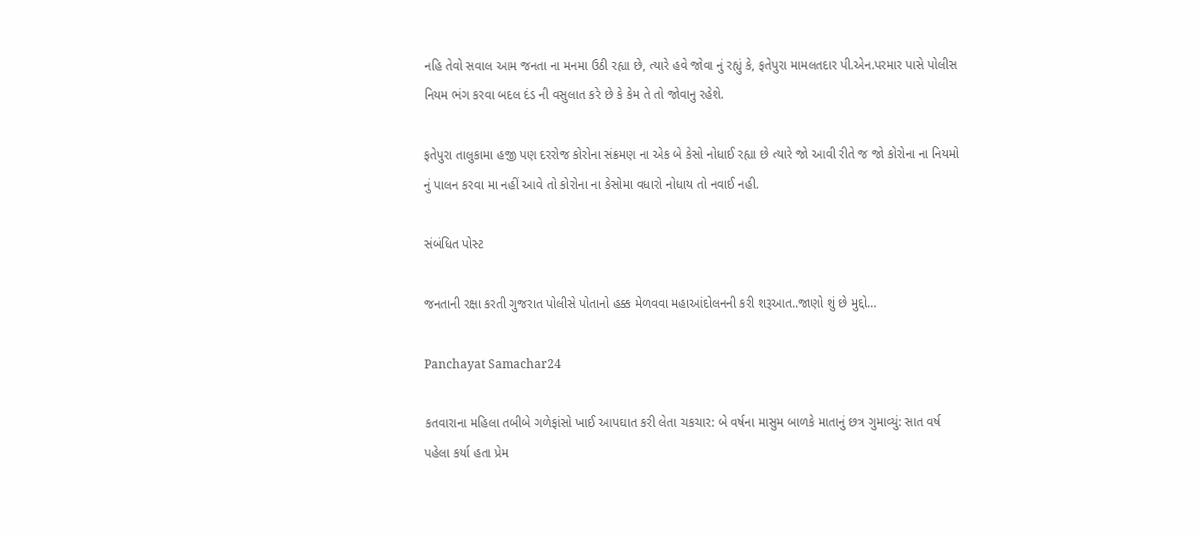નહિ તેવો સવાલ આમ જનતા ના મનમા ઉઠી રહ્યા છે, ત્યારે હવે જોવા નું રહ્યું કે, ફતેપુરા મામલતદાર પી.એન.પરમાર પાસે પોલીસ નિયમ ભંગ કરવા બદલ દંડ ની વસુલાત કરે છે કે કેમ તે તો જોવાનુ રહેશે.

ફતેપુરા તાલુકામા હજી પણ દરરોજ કોરોના સંક્રમણ ના એક બે કેસો નોધાઈ રહ્યા છે ત્યારે જો આવી રીતે જ જો કોરોના ના નિયમો નું પાલન કરવા મા નહીં આવે તો કોરોના ના કેસોમા વધારો નોધાય તો નવાઈ નહી.

સંબંધિત પોસ્ટ

જનતાની રક્ષા કરતી ગુજરાત પોલીસે પોતાનો હક્ક મેળવવા મહાઆંદોલનની કરી શરૂઆત..જાણો શું છે મુદ્દો…

Panchayat Samachar24

કતવારાના મહિલા તબીબે ગળેફાંસો ખાઈ આપઘાત કરી લેતા ચકચાર: બે વર્ષના માસુમ બાળકે માતાનું છત્ર ગુમાવ્યું: સાત વર્ષ પહેલા કર્યા હતા પ્રેમ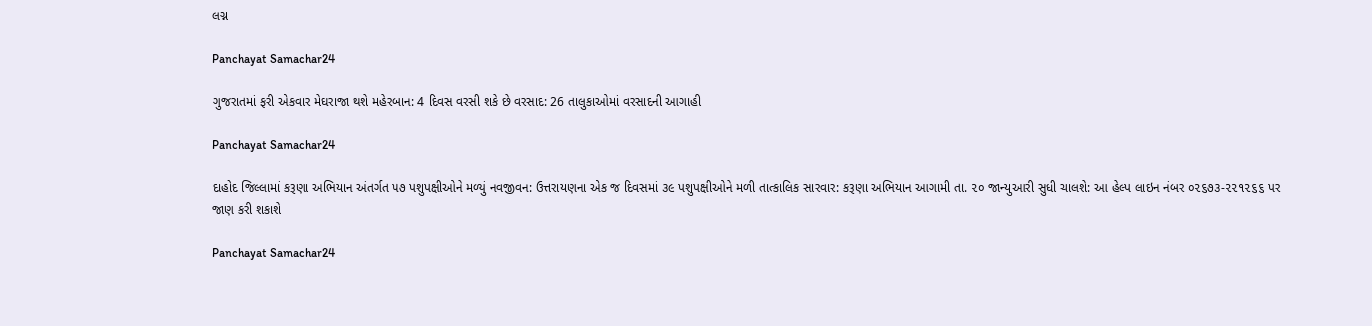લગ્ન

Panchayat Samachar24

ગુજરાતમાં ફરી એકવાર મેઘરાજા થશે મહેરબાન: 4 દિવસ વરસી શકે છે વરસાદ: 26 તાલુકાઓમાં વરસાદની આગાહી

Panchayat Samachar24

દાહોદ જિલ્લામાં કરૂણા અભિયાન અંતર્ગત ૫૭ પશુપક્ષીઓને મળ્યું નવજીવન: ઉત્તરાયણના એક જ દિવસમાં ૩૯ પશુપક્ષીઓને મળી તાત્કાલિક સારવાર: કરૂણા અભિયાન આગામી તા. ૨૦ જાન્યુઆરી સુધી ચાલશે: આ હેલ્પ લાઇન નંબર ૦૨૬૭૩-૨૨૧૨૬૬ પર જાણ કરી શકાશે

Panchayat Samachar24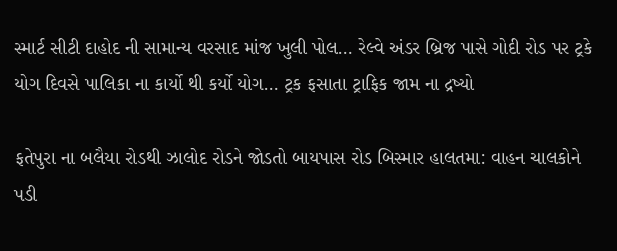સ્માર્ટ સીટી દાહોદ ની સામાન્ય વરસાદ માંજ ખુલી પોલ… રેલ્વે અંડર બ્રિજ પાસે ગોદી રોડ પર ટ્રકે યોગ દિવસે પાલિકા ના કાર્યો થી કર્યો યોગ… ટ્રક ફસાતા ટ્રાફિક જામ ના દ્રષ્યો

ફતેપુરા ના બલૈયા રોડથી ઝાલોદ રોડને જોડતો બાયપાસ રોડ બિસ્માર હાલતમા: વાહન ચાલકોને પડી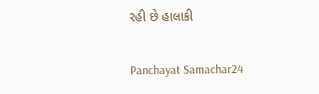રહી છે હાલાકી

Panchayat Samachar24